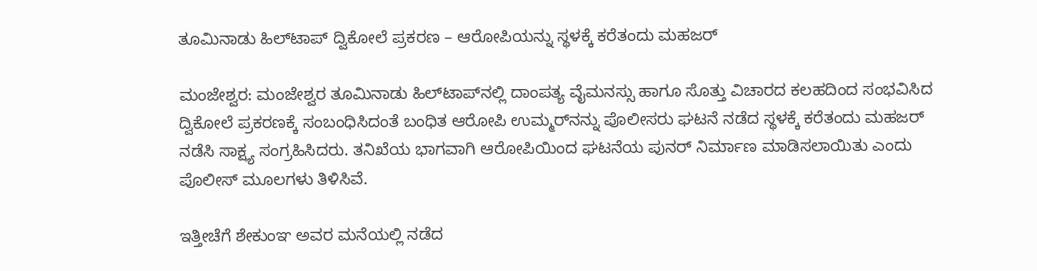ತೂಮಿನಾಡು ಹಿಲ್‌ಟಾಪ್ ದ್ವಿಕೋಲೆ ಪ್ರಕರಣ – ಆರೋಪಿಯನ್ನು ಸ್ಥಳಕ್ಕೆ ಕರೆತಂದು ಮಹಜರ್

ಮಂಜೇಶ್ವರ: ಮಂಜೇಶ್ವರ ತೂಮಿನಾಡು ಹಿಲ್‌ಟಾಪ್‌ನಲ್ಲಿ ದಾಂಪತ್ಯ ವೈಮನಸ್ಸು ಹಾಗೂ ಸೊತ್ತು ವಿಚಾರದ ಕಲಹದಿಂದ ಸಂಭವಿಸಿದ ದ್ವಿಕೋಲೆ ಪ್ರಕರಣಕ್ಕೆ ಸಂಬಂಧಿಸಿದಂತೆ ಬಂಧಿತ ಆರೋಪಿ ಉಮ್ಮರ್‌ನನ್ನು ಪೊಲೀಸರು ಘಟನೆ ನಡೆದ ಸ್ಥಳಕ್ಕೆ ಕರೆತಂದು ಮಹಜರ್ ನಡೆಸಿ ಸಾಕ್ಷ್ಯ ಸಂಗ್ರಹಿಸಿದರು. ತನಿಖೆಯ ಭಾಗವಾಗಿ ಆರೋಪಿಯಿಂದ ಘಟನೆಯ ಪುನರ್ ನಿರ್ಮಾಣ ಮಾಡಿಸಲಾಯಿತು ಎಂದು ಪೊಲೀಸ್ ಮೂಲಗಳು ತಿಳಿಸಿವೆ.

ಇತ್ತೀಚೆಗೆ ಶೇಕುಂಞ ಅವರ ಮನೆಯಲ್ಲಿ ನಡೆದ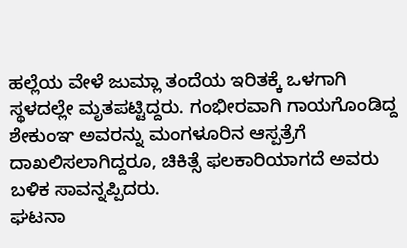ಹಲ್ಲೆಯ ವೇಳೆ ಜುಮ್ಲಾ ತಂದೆಯ ಇರಿತಕ್ಕೆ ಒಳಗಾಗಿ ಸ್ಥಳದಲ್ಲೇ ಮೃತಪಟ್ಟಿದ್ದರು. ಗಂಭೀರವಾಗಿ ಗಾಯಗೊಂಡಿದ್ದ ಶೇಕುಂಞ ಅವರನ್ನು ಮಂಗಳೂರಿನ ಆಸ್ಪತ್ರೆಗೆ ದಾಖಲಿಸಲಾಗಿದ್ದರೂ, ಚಿಕಿತ್ಸೆ ಫಲಕಾರಿಯಾಗದೆ ಅವರು ಬಳಿಕ ಸಾವನ್ನಪ್ಪಿದರು.
ಘಟನಾ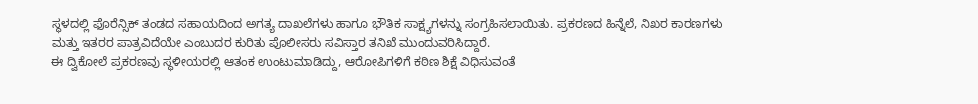ಸ್ಥಳದಲ್ಲಿ ಫೊರೆನ್ಸಿಕ್ ತಂಡದ ಸಹಾಯದಿಂದ ಅಗತ್ಯ ದಾಖಲೆಗಳು ಹಾಗೂ ಭೌತಿಕ ಸಾಕ್ಷ್ಯಗಳನ್ನು ಸಂಗ್ರಹಿಸಲಾಯಿತು. ಪ್ರಕರಣದ ಹಿನ್ನೆಲೆ, ನಿಖರ ಕಾರಣಗಳು ಮತ್ತು ಇತರರ ಪಾತ್ರವಿದೆಯೇ ಎಂಬುದರ ಕುರಿತು ಪೊಲೀಸರು ಸವಿಸ್ತಾರ ತನಿಖೆ ಮುಂದುವರಿಸಿದ್ದಾರೆ.
ಈ ದ್ವಿಕೋಲೆ ಪ್ರಕರಣವು ಸ್ಥಳೀಯರಲ್ಲಿ ಆತಂಕ ಉಂಟುಮಾಡಿದ್ದು, ಆರೋಪಿಗಳಿಗೆ ಕಠಿಣ ಶಿಕ್ಷೆ ವಿಧಿಸುವಂತೆ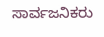ಸಾರ್ವಜನಿಕರು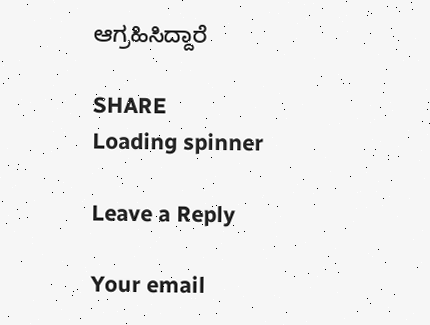ಆಗ್ರಹಿಸಿದ್ದಾರೆ

SHARE
Loading spinner

Leave a Reply

Your email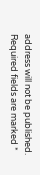address will not be published. Required fields are marked *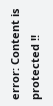error: Content is protected !!